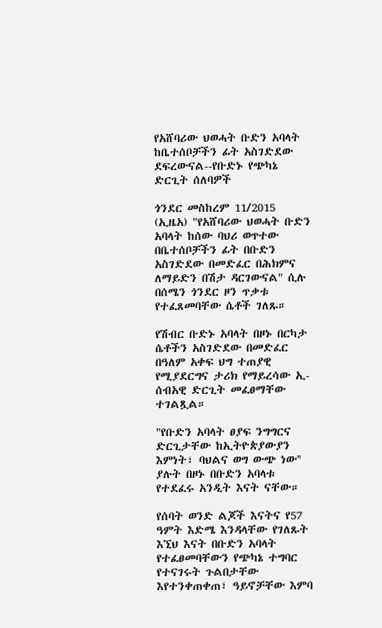የአሸባሪው ህወሓት ቡድን አባላት ከቤተሰቦቻችን ፊት አስገድደው ደፍረውናል--የቡድኑ የጭካኔ ድርጊት ሰለባዎች

ጎንደር መስከረም 11/2015  (ኢዜአ) "የአሸባሪው ህወሓት ቡድን አባላት ከሰው ባህሪ ወጥተው በቤተሰቦቻችን ፊት በቡድን አስገድደው በመድፈር በሕክምና ለማይድን በሽታ ዳርገውናል" ሲሉ በሰሜን ጎንደር ዞን ጥቃቱ የተፈጸመባቸው ሴቶች ገለጹ።

የሽብር ቡድኑ አባላት በዞኑ በርካታ ሴቶችን አስገድደው በመድፈር በዓለም አቀፍ ህግ ተጠያዊ የሚያደርግና ታሪክ የማይረሳው ኢ-ሰብአዊ ድርጊት መፈፀማቸው ተገልጿል።

"የቡድን አባላት ፀያፍ ንግግርና ድርጊታቸው ከኢትዮጵያውያን እምነት፣ ባህልና ወግ ውጭ ነው'' ያሉት በዞኑ በቡድን አባላቱ የተደፈሩ አንዲት እናት ናቸው።

የሰባት ወንድ ልጆች እናትና የ57 ዓምት እድሜ እንዳላቸው የገለጹት እኚህ እናት በቡድን አባላት የተፈፀመባቸውን የጭካኔ ተግባር የተናገሩት ጉልበታቸው እየተንቀጠቀጠ፣ ዓይኖቻቸው እምባ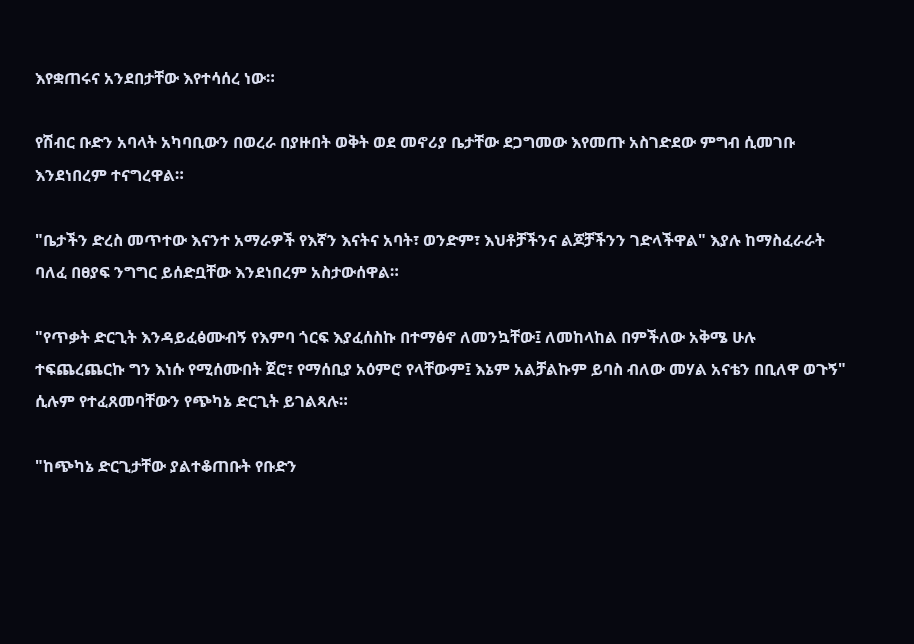እየቋጠሩና አንደበታቸው እየተሳሰረ ነው።

የሽብር ቡድን አባላት አካባቢውን በወረራ በያዙበት ወቅት ወደ መኖሪያ ቤታቸው ደጋግመው እየመጡ አስገድደው ምግብ ሲመገቡ እንደነበረም ተናግረዋል።

"ቤታችን ድረስ መጥተው እናንተ አማራዎች የእኛን እናትና አባት፣ ወንድም፣ እህቶቻችንና ልጆቻችንን ገድላችዋል" እያሉ ከማስፈራራት ባለፈ በፀያፍ ንግግር ይሰድቧቸው እንደነበረም አስታውሰዋል።

"የጥቃት ድርጊት እንዳይፈፅሙብኝ የእምባ ጎርፍ እያፈሰስኩ በተማፅኖ ለመንኳቸው፤ ለመከላከል በምችለው አቅሜ ሁሉ ተፍጨረጨርኩ ግን እነሱ የሚሰሙበት ጀሮ፣ የማሰቢያ አዕምሮ የላቸውም፤ እኔም አልቻልኩም ይባስ ብለው መሃል አናቴን በቢለዋ ወጉኝ" ሲሉም የተፈጸመባቸውን የጭካኔ ድርጊት ይገልጻሉ።

"ከጭካኔ ድርጊታቸው ያልተቆጠቡት የቡድን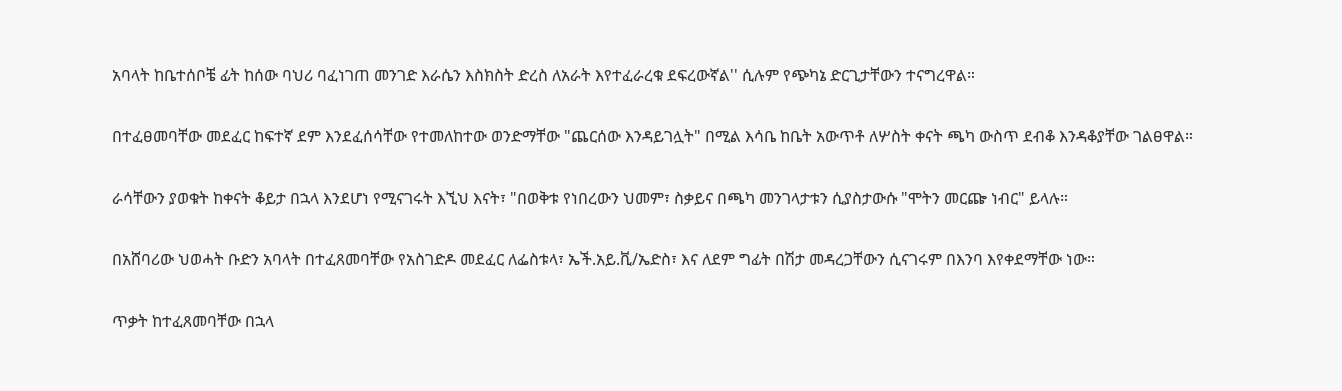አባላት ከቤተሰቦቼ ፊት ከሰው ባህሪ ባፈነገጠ መንገድ እራሴን እስክስት ድረስ ለአራት እየተፈራረቁ ደፍረውኛል'' ሲሉም የጭካኔ ድርጊታቸውን ተናግረዋል።

በተፈፀመባቸው መደፈር ከፍተኛ ደም እንደፈሰሳቸው የተመለከተው ወንድማቸው "ጨርሰው እንዳይገሏት" በሚል እሳቤ ከቤት አውጥቶ ለሦስት ቀናት ጫካ ውስጥ ደብቆ እንዳቆያቸው ገልፀዋል።

ራሳቸውን ያወቁት ከቀናት ቆይታ በኋላ እንደሆነ የሚናገሩት እኚህ እናት፣ "በወቅቱ የነበረውን ህመም፣ ስቃይና በጫካ መንገላታቱን ሲያስታውሱ "ሞትን መርጬ ነብር" ይላሉ።

በአሸባሪው ህወሓት ቡድን አባላት በተፈጸመባቸው የአስገድዶ መደፈር ለፌስቱላ፣ ኤች.አይ.ቪ/ኤድስ፣ እና ለደም ግፊት በሽታ መዳረጋቸውን ሲናገሩም በእንባ እየቀደማቸው ነው።

ጥቃት ከተፈጸመባቸው በኋላ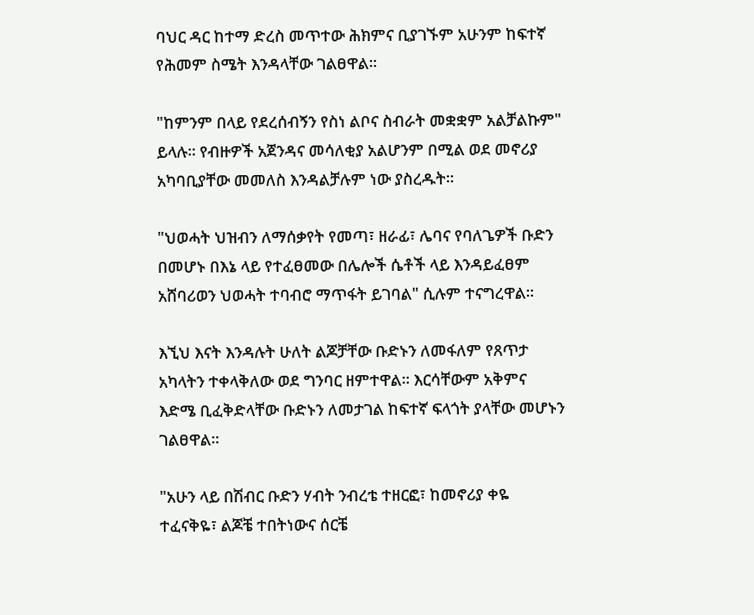ባህር ዳር ከተማ ድረስ መጥተው ሕክምና ቢያገኙም አሁንም ከፍተኛ የሕመም ስሜት እንዳላቸው ገልፀዋል።

"ከምንም በላይ የደረሰብኝን የስነ ልቦና ስብራት መቋቋም አልቻልኩም" ይላሉ። የብዙዎች አጀንዳና መሳለቂያ አልሆንም በሚል ወደ መኖሪያ አካባቢያቸው መመለስ እንዳልቻሉም ነው ያስረዱት።

"ህወሓት ህዝብን ለማሰቃየት የመጣ፣ ዘራፊ፣ ሌባና የባለጌዎች ቡድን በመሆኑ በእኔ ላይ የተፈፀመው በሌሎች ሴቶች ላይ እንዳይፈፀም አሸባሪወን ህወሓት ተባብሮ ማጥፋት ይገባል" ሲሉም ተናግረዋል።

እኚህ እናት እንዳሉት ሁለት ልጆቻቸው ቡድኑን ለመፋለም የጸጥታ አካላትን ተቀላቅለው ወደ ግንባር ዘምተዋል። እርሳቸውም አቅምና እድሜ ቢፈቅድላቸው ቡድኑን ለመታገል ከፍተኛ ፍላጎት ያላቸው መሆኑን ገልፀዋል።

"አሁን ላይ በሽብር ቡድን ሃብት ንብረቴ ተዘርፎ፣ ከመኖሪያ ቀዬ ተፈናቅዬ፣ ልጆቼ ተበትነውና ሰርቼ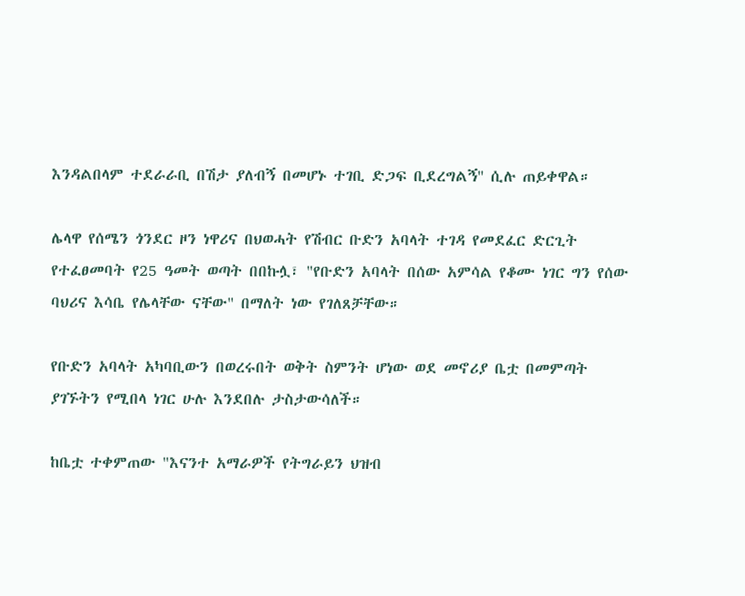እንዳልበላም ተደራራቢ በሽታ ያለብኝ በመሆኑ ተገቢ ድጋፍ ቢደረግልኝ'' ሲሉ ጠይቀዋል።

ሌላዋ የሰሜን ጎንደር ዞን ነዋሪና በህወሓት የሽብር ቡድን አባላት ተገዳ የመደፈር ድርጊት የተፈፀመባት የ25 ዓመት ወጣት በበኩሏ፣ "የቡድን አባላት በሰው አምሳል የቆሙ ነገር ግን የሰው ባህሪና እሳቤ የሌላቸው ናቸው" በማለት ነው የገለጸቻቸው።

የቡድን አባላት አካባቢውን በወረሩበት ወቅት ስምንት ሆነው ወደ መኖሪያ ቤቷ በመምጣት ያገኙትን የሚበላ ነገር ሁሉ እንደበሉ ታስታውሳለች።

ከቤቷ ተቀምጠው "እናንተ አማራዎች የትግራይን ህዝብ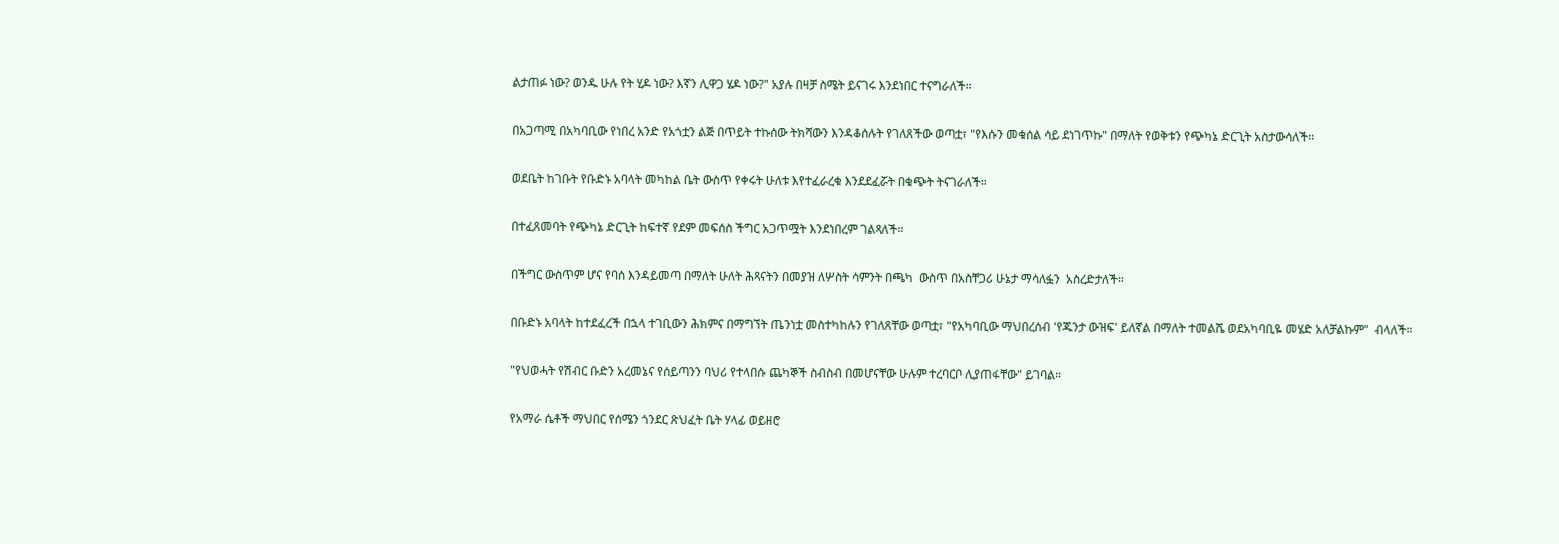ልታጠፉ ነው? ወንዱ ሁሉ የት ሂዶ ነው? እኛን ሊዋጋ ሄዶ ነው?" አያሉ በዛቻ ስሜት ይናገሩ እንደነበር ተናግራለች።

በአጋጣሚ በአካባቢው የነበረ አንድ የአጎቷን ልጅ በጥይት ተኩሰው ትክሻውን እንዳቆሰሉት የገለጸችው ወጣቷ፣ "የእሱን መቁሰል ሳይ ደነገጥኩ" በማለት የወቅቱን የጭካኔ ድርጊት አስታውሳለች።

ወደቤት ከገቡት የቡድኑ አባላት መካከል ቤት ውስጥ የቀሩት ሁለቱ እየተፈራረቁ እንደደፈሯት በቁጭት ትናገራለች።

በተፈጸመባት የጭካኔ ድርጊት ከፍተኛ የደም መፍሰስ ችግር አጋጥሟት እንደነበረም ገልጻለች።

በችግር ውስጥም ሆና የባሰ እንዳይመጣ በማለት ሁለት ሕጻናትን በመያዝ ለሦስት ሳምንት በጫካ  ውስጥ በአስቸጋሪ ሁኔታ ማሳለፏን  አስረድታለች።

በቡድኑ አባላት ከተደፈረች በኋላ ተገቢውን ሕክምና በማግኘት ጤንነቷ መስተካከሉን የገለጸቸው ወጣቷ፣ "የአካባቢው ማህበረሰብ 'የጁንታ ውዝፍ' ይለኛል በማለት ተመልሼ ወደአካባቢዬ መሄድ አለቻልኩም"  ብላለች።

"የህወሓት የሽብር ቡድን አረመኔና የሰይጣንን ባህሪ የተላበሱ ጨካኞች ስብስብ በመሆናቸው ሁሉም ተረባርቦ ሊያጠፋቸው" ይገባል።

የአማራ ሴቶች ማህበር የሰሜን ጎንደር ጽህፈት ቤት ሃላፊ ወይዘሮ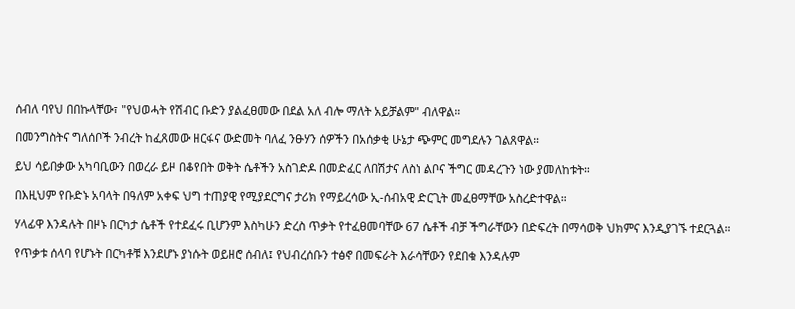ሰብለ ባየህ በበኩላቸው፣ "የህወሓት የሽብር ቡድን ያልፈፀመው በደል አለ ብሎ ማለት አይቻልም" ብለዋል።

በመንግስትና ግለሰቦች ንብረት ከፈጸመው ዘርፋና ውድመት ባለፈ ንፁሃን ሰዎችን በአሰቃቂ ሁኔታ ጭምር መግደሉን ገልጸዋል።

ይህ ሳይበቃው አካባቢውን በወረራ ይዞ በቆየበት ወቅት ሴቶችን አስገድዶ በመድፈር ለበሽታና ለስነ ልቦና ችግር መዳረጉን ነው ያመለከቱት።

በእዚህም የቡድኑ አባላት በዓለም አቀፍ ህግ ተጠያዊ የሚያደርግና ታሪክ የማይረሳው ኢ-ሰብአዊ ድርጊት መፈፀማቸው አስረድተዋል።

ሃላፊዋ እንዳሉት በዞኑ በርካታ ሴቶች የተደፈሩ ቢሆንም እስካሁን ድረስ ጥቃት የተፈፀመባቸው 67 ሴቶች ብቻ ችግራቸውን በድፍረት በማሳወቅ ህክምና እንዲያገኙ ተደርጓል።

የጥቃቱ ሰላባ የሆኑት በርካቶቹ እንደሆኑ ያነሱት ወይዘሮ ሰብለ፤ የህብረሰቡን ተፅኖ በመፍራት እራሳቸውን የደበቁ እንዳሉም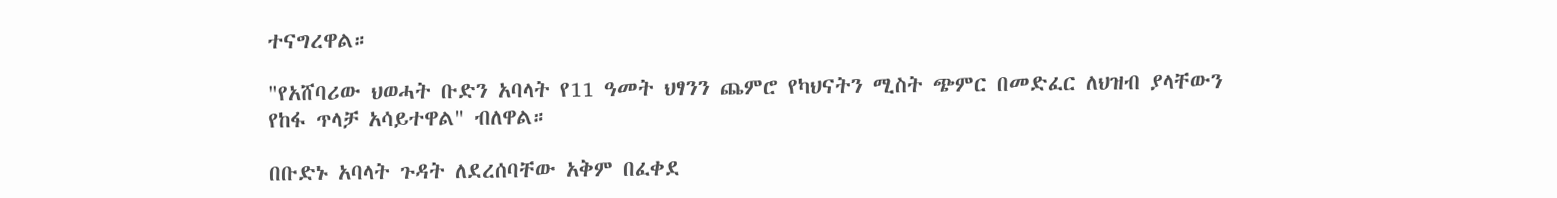ተናግረዋል።

"የአሸባሪው ህወሓት ቡድን አባላት የ11 ዓመት ህፃንን ጨምሮ የካህናትን ሚስት ጭምር በመድፈር ለህዝብ ያላቸውን የከፋ ጥላቻ አሳይተዋል" ብለዋል።

በቡድኑ አባላት ጉዳት ለደረሰባቸው አቅም በፈቀደ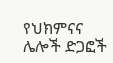የህክምናና ሌሎች ድጋፎች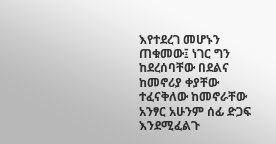እየተደረገ መሆኑን ጠቁመው፤ ነገር ግን ከደረሰባቸው በደልና ከመኖሪያ ቀያቸው ተፈናቅለው ከመኖራቸው አንፃር አሁንም ሰፊ ድጋፍ እንደሚፈልጉ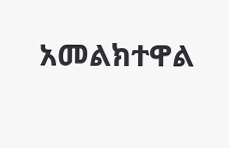አመልክተዋል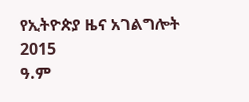የኢትዮጵያ ዜና አገልግሎት
2015
ዓ.ም